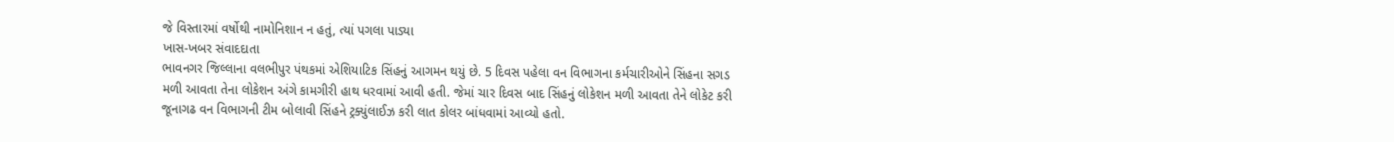જે વિસ્તારમાં વર્ષોથી નામોનિશાન ન હતું, ત્યાં પગલા પાડ્યા
ખાસ-ખબર સંવાદદાતા
ભાવનગર જિલ્લાના વલભીપુર પંથકમાં એશિયાટિક સિંહનું આગમન થયું છે. 5 દિવસ પહેલા વન વિભાગના કર્મચારીઓને સિંહના સગડ મળી આવતા તેના લોકેશન અંગે કામગીરી હાથ ધરવામાં આવી હતી. જેમાં ચાર દિવસ બાદ સિંહનું લોકેશન મળી આવતા તેને લોકેટ કરી જૂનાગઢ વન વિભાગની ટીમ બોલાવી સિંહને ટ્રક્યુંલાઈઝ કરી લાત કોલર બાંધવામાં આવ્યો હતો.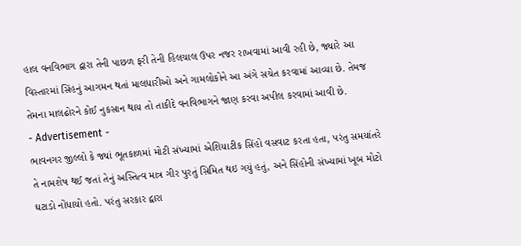હાલ વનવિભાગ દ્વારા તેની પાછળ ફરી તેની હિલચાલ ઉપર નજર રાખવામાં આવી રહી છે, જ્યારે આ વિસ્તારમાં સિંહનું આગમન થતાં માલધારીઓ અને ગામલોકોને આ અંગે સચેત કરવામાં આવ્યા છે. તેમજ તેમના માલઢોરને કોઈ નુકસાન થાય તો તાકીદે વનવિભાગને જાણ કરવા અપીલ કરવામાં આવી છે.
- Advertisement -
ભાવનગર જીલ્લો કે જ્યાં ભૂતકાળમાં મોટી સંખ્યામાં એશિયાટીક સિંહો વસવાટ કરતા હતા, પરંતુ સમયાંતરે તે નામશેષ થઈ જતાં તેનું અસ્તિત્વ માત્ર ગીર પુરતું સિમિત થઇ ગયું હતું, અને સિંહોની સંખ્યામાં ખૂબ મોટો ઘટાડો નોંધાયો હતો. પરંતુ સરકાર દ્વારા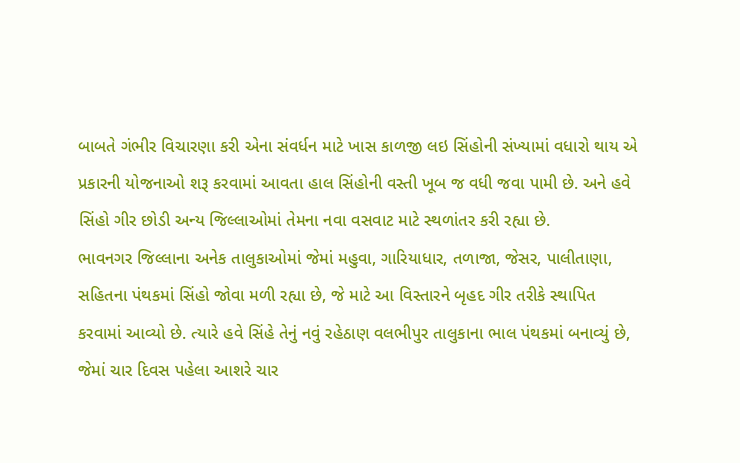બાબતે ગંભીર વિચારણા કરી એના સંવર્ધન માટે ખાસ કાળજી લઇ સિંહોની સંખ્યામાં વધારો થાય એ પ્રકારની યોજનાઓ શરૂ કરવામાં આવતા હાલ સિંહોની વસ્તી ખૂબ જ વધી જવા પામી છે. અને હવે સિંહો ગીર છોડી અન્ય જિલ્લાઓમાં તેમના નવા વસવાટ માટે સ્થળાંતર કરી રહ્યા છે.
ભાવનગર જિલ્લાના અનેક તાલુકાઓમાં જેમાં મહુવા, ગારિયાધાર, તળાજા, જેસર, પાલીતાણા, સહિતના પંથકમાં સિંહો જોવા મળી રહ્યા છે, જે માટે આ વિસ્તારને બૃહદ ગીર તરીકે સ્થાપિત કરવામાં આવ્યો છે. ત્યારે હવે સિંહે તેનું નવું રહેઠાણ વલભીપુર તાલુકાના ભાલ પંથકમાં બનાવ્યું છે, જેમાં ચાર દિવસ પહેલા આશરે ચાર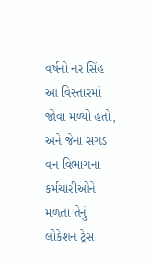વર્ષનો નર સિંહ આ વિસ્તારમાં જોવા મળ્યો હતો, અને જેના સગડ વન વિભાગના કર્મચારીઓને મળતા તેનું લોકેશન ટ્રેસ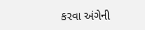કરવા અંગેની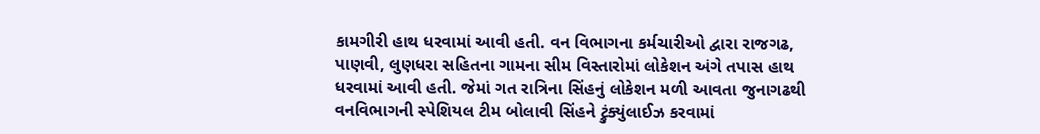કામગીરી હાથ ધરવામાં આવી હતી. વન વિભાગના કર્મચારીઓ દ્વારા રાજગઢ, પાણવી, લુણધરા સહિતના ગામના સીમ વિસ્તારોમાં લોકેશન અંગે તપાસ હાથ ધરવામાં આવી હતી. જેમાં ગત રાત્રિના સિંહનું લોકેશન મળી આવતા જુનાગઢથી વનવિભાગની સ્પેશિયલ ટીમ બોલાવી સિંહને ટ્રુંક્યુંલાઈઝ કરવામાં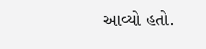આવ્યો હતો.